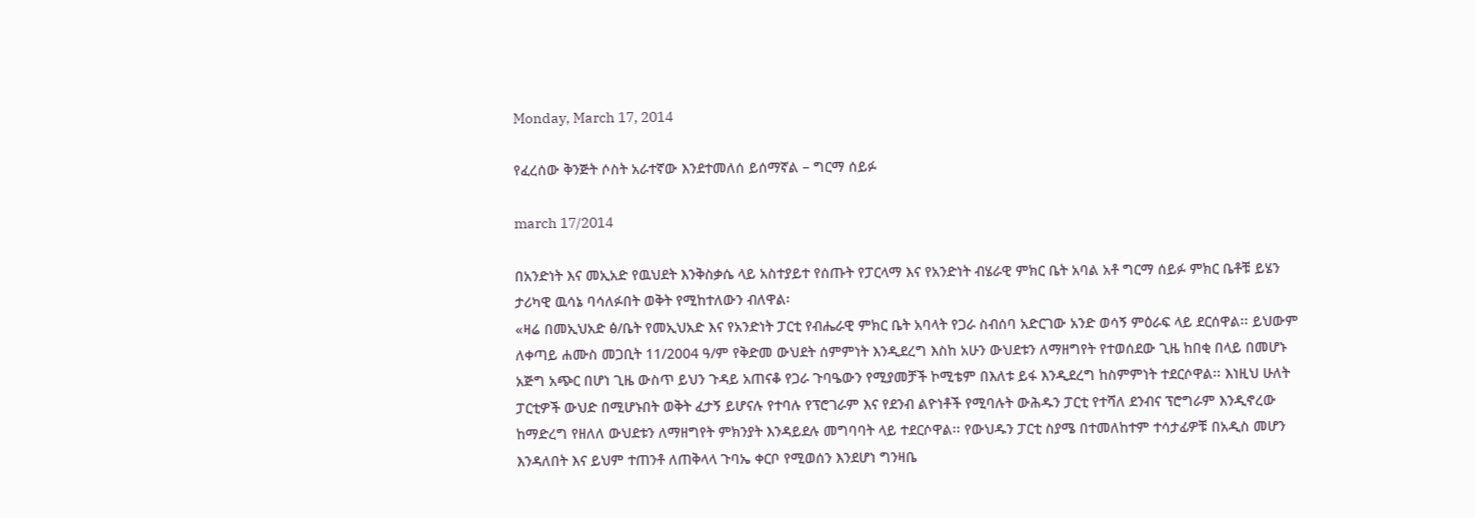Monday, March 17, 2014

የፈረሰው ቅንጅት ሶስት አራተኛው እንደተመለሰ ይሰማኛል – ግርማ ሰይፉ

march 17/2014

በአንድነት እና መኢአድ የዉህደት እንቅስቃሴ ላይ አስተያይተ የሰጡት የፓርላማ እና የአንድነት ብሄራዊ ምክር ቤት አባል አቶ ግርማ ሰይፉ ምክር ቤቶቹ ይሄን ታሪካዊ ዉሳኔ ባሳለፉበት ወቅት የሚከተለውን ብለዋል፡
«ዛሬ በመኢህአድ ፅ/ቤት የመኢህአድ እና የአንድነት ፓርቲ የብሔራዊ ምክር ቤት አባላት የጋራ ስብሰባ አድርገው አንድ ወሳኝ ምዕራፍ ላይ ደርሰዋል፡፡ ይህውም ለቀጣይ ሐሙስ መጋቢት 11/2004 ዓ/ም የቅድመ ውህደት ሰምምነት እንዲደረግ እስከ አሁን ውህደቱን ለማዘግየት የተወሰደው ጊዜ ከበቂ በላይ በመሆኑ አጅግ አጭር በሆነ ጊዜ ውስጥ ይህን ጉዳይ አጠናቆ የጋራ ጉባዔውን የሚያመቻች ኮሚቴም በእለቱ ይፋ እንዲደረግ ከስምምነት ተደርሶዋል፡፡ እነዚህ ሁለት ፓርቲዎች ውህድ በሚሆኑበት ወቅት ፈታኝ ይሆናሉ የተባሉ የፕሮገራም እና የደንብ ልዮነቶች የሚባሉት ውሕዱን ፓርቲ የተሻለ ደንብና ፕሮግራም እንዲኖረው ከማድረግ የዘለለ ውህደቱን ለማዘግየት ምክንያት እንዳይደሉ መግባባት ላይ ተደርሶዋል፡፡ የውህዱን ፓርቲ ስያሜ በተመለከተም ተሳታፊዎቹ በአዲስ መሆን እንዳለበት እና ይህም ተጠንቶ ለጠቅላላ ጉባኤ ቀርቦ የሚወሰን እንደሆነ ግንዛቤ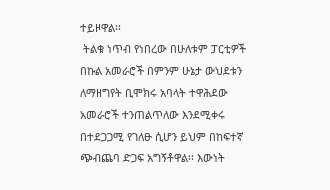ተይዞዋል፡፡
 ትልቁ ነጥብ የነበረው በሁለቱም ፓርቲዎች በኩል አመራሮች በምንም ሁኔታ ውህደቱን ለማዘግየት ቢሞክሩ አባላት ተዋሕደው አመራሮች ተንጠልጥለው እንደሚቀሩ በተደጋጋሚ የገለፁ ሲሆን ይህም በከፍተኛ ጭብጨባ ድጋፍ አግኝቶዋል፡፡ እውነት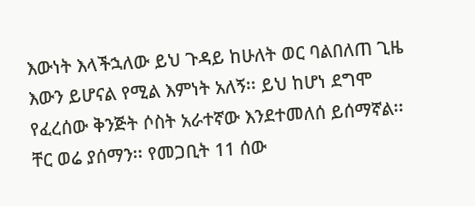እውነት እላችኋለው ይህ ጉዳይ ከሁለት ወር ባልበለጠ ጊዜ እውን ይሆናል የሚል እምነት አለኝ፡፡ ይህ ከሆነ ደግሞ የፈረሰው ቅንጅት ሶስት አራተኛው እንደተመለሰ ይሰማኛል፡፡ ቸር ወሬ ያሰማን፡፡ የመጋቢት 11 ሰው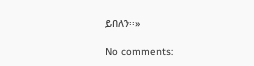ይበለን፡፡»

No comments: